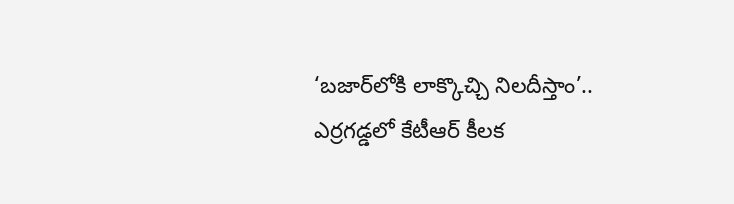‘బ‌జార్‌లోకి లాక్కొచ్చి నిల‌దీస్తాం’.. ఎర్రగడ్డలో కేటీఆర్ కీలక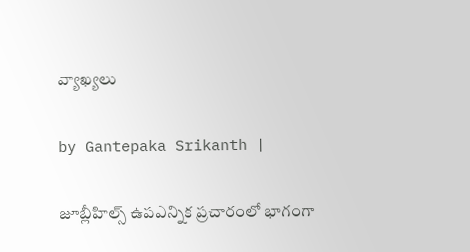వ్యాఖ్యలు

by Gantepaka Srikanth |

జూబ్లీహిల్స్ ఉపఎన్నిక ప్రచారంలో భాగంగా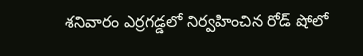శనివారం ఎర్రగ‌డ్డలో నిర్వహించిన రోడ్ షోలో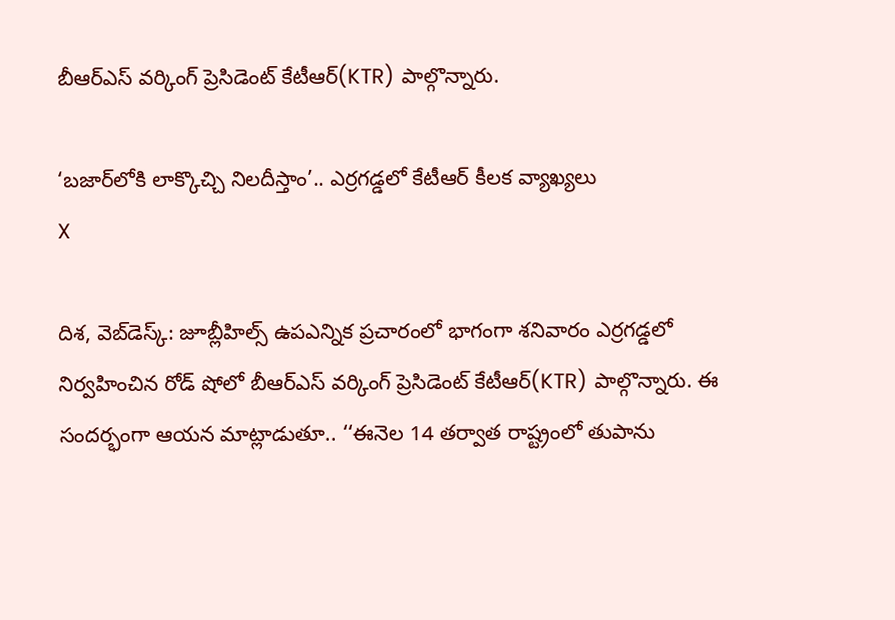బీఆర్ఎస్ వర్కింగ్ ప్రెసిడెంట్ కేటీఆర్(KTR) పాల్గొన్నారు.

‘బ‌జార్‌లోకి లాక్కొచ్చి నిల‌దీస్తాం’.. ఎర్రగడ్డలో కేటీఆర్ కీలక వ్యాఖ్యలు
X

దిశ, వెబ్‌డెస్క్: జూబ్లీహిల్స్ ఉపఎన్నిక ప్రచారంలో భాగంగా శనివారం ఎర్రగ‌డ్డలో నిర్వహించిన రోడ్ షోలో బీఆర్ఎస్ వర్కింగ్ ప్రెసిడెంట్ కేటీఆర్(KTR) పాల్గొన్నారు. ఈ సందర్భంగా ఆయన మాట్లాడుతూ.. ‘‘ఈనెల 14 త‌ర్వాత రాష్ట్రంలో తుపాను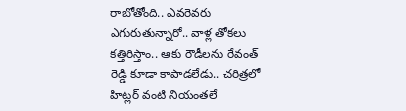రాబోతోంది.. ఎవ‌రెవ‌రు ఎగురుతున్నారో.. వాళ్ల తోక‌లు కత్తిరిస్తాం.. ఆకు రౌడీల‌ను రేవంత్ రెడ్డి కూడా కాపాడ‌లేడు.. చరిత్రలో హిట్లర్ వంటి నియంతలే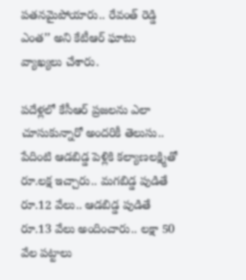ప‌త‌న‌మైపోయారు.. రేవంత్ రెడ్డి ఎంత‌’’ అని కేటీఆర్ ఘాటు వ్యాఖ్యలు చేశారు.

ప‌దేళ్ల‌లో కేసీఆర్ ప్ర‌జ‌ల‌ను ఎలా చూసుకున్నారో అంద‌రికీ తెలుసు.. పేదింటి ఆడ‌బిడ్డ పెళ్లికి క‌ల్యాణ‌ల‌క్ష్మితో రూ.ల‌క్ష ఇచ్చారు.. మ‌గ‌బిడ్డ పుడితే రూ.12 వేలు.. ఆడ‌బిడ్డ పుడితే రూ.13 వేలు అందించారు.. ల‌క్షా 50 వేల ప‌ట్టాలు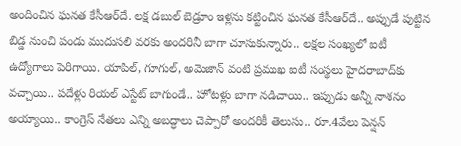అందించిన ఘ‌న‌త కేసీఆర్‌దే. ల‌క్ష డ‌బుల్ బెడ్రూం ఇళ్ల‌ను క‌ట్టించిన ఘ‌న‌త కేసీఆర్‌దే.. అప్పుడే పుట్టిన బిడ్డ నుంచి పండు ముదుస‌లి వ‌ర‌కు అంద‌రినీ బాగా చూసుకున్నారు.. ల‌క్ష‌ల సంఖ్య‌లో ఐటీ ఉద్యోగాలు పెరిగాయి. యాపిల్‌, గూగుల్‌, అమెజాన్ వంటి ప్ర‌ముఖ ఐటీ సంస్థ‌లు హైద‌రాబాద్‌కు వ‌చ్చాయి.. ప‌దేళ్లు రియ‌ల్ ఎస్టేట్ బాగుండే.. హోట‌ళ్లు బాగా న‌డిచాయి.. ఇప్పుడు అన్నీ నాశ‌నం అయ్యాయి.. కాంగ్రెస్ నేత‌లు ఎన్ని అబ‌ద్ధాలు చెప్పారో అంద‌రికీ తెలుసు.. రూ.4వేలు పెన్ష‌న్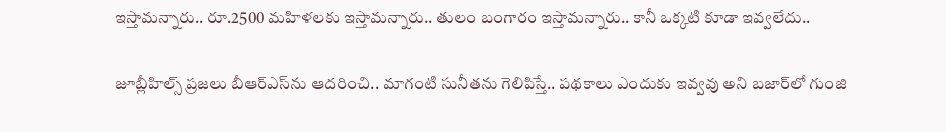ఇస్తామ‌న్నారు.. రూ.2500 మ‌హిళ‌ల‌కు ఇస్తామన్నారు.. తులం బంగారం ఇస్తామన్నారు.. కానీ ఒక్కటి కూడా ఇవ్వలేదు..

జూబ్లీహిల్స్ ప్రజలు బీఆర్ఎస్‌ను ఆదరించి.. మాగంటి సునీతను గెలిపిస్తే.. ప‌థ‌కాలు ఎందుకు ఇవ్వ‌వు అని బ‌జార్‌లో గుంజి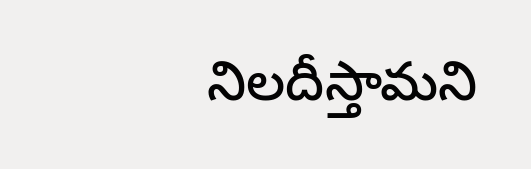నిల‌దీస్తామని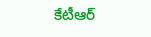కేటీఆర్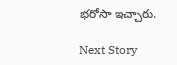భరోసా ఇచ్చారు.

Next Story